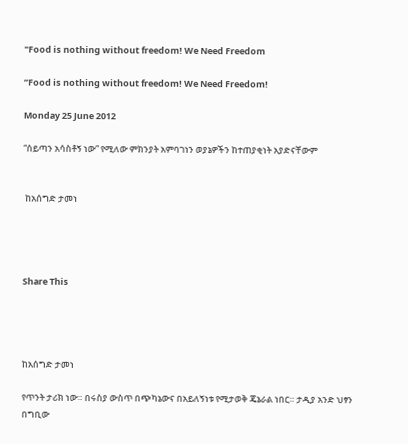"Food is nothing without freedom! We Need Freedom

”Food is nothing without freedom! We Need Freedom!

Monday 25 June 2012

“ሰይጣን አሳስቶኝ ነው” የሚለው ምክንያት አምባገነን ወያኔዎችን ከተጠያቂነት አያድናቸውም


 ከአሰግድ ታመነ




Share This




ከአሰግድ ታመነ

የጥንት ታሪክ ነው። በሩስያ ውስጥ በጭካኔውና በአይለኝነቱ የሚታወቅ ጄኔራል ነበር። ታዲያ አንድ ህፃን በግቢው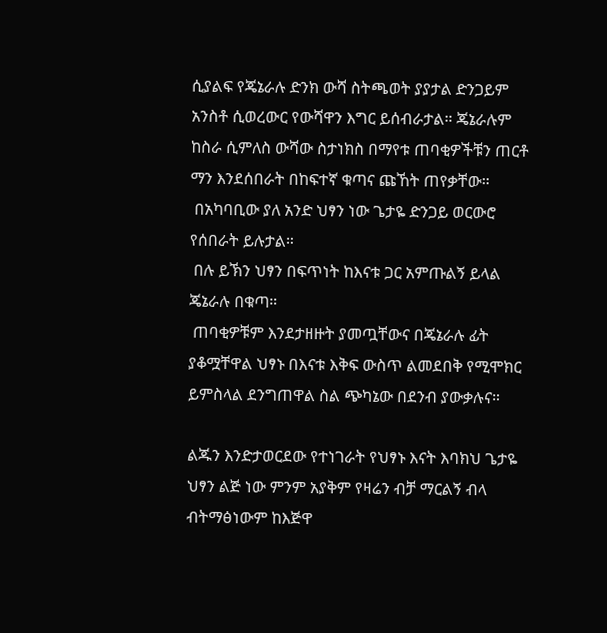ሲያልፍ የጄኔራሉ ድንክ ውሻ ስትጫወት ያያታል ድንጋይም አንስቶ ሲወረውር የውሻዋን እግር ይሰብራታል። ጄኔራሉም ከስራ ሲምለስ ውሻው ስታነክስ በማየቱ ጠባቂዎችቹን ጠርቶ ማን እንደሰበራት በከፍተኛ ቁጣና ጩኸት ጠየቃቸው።
 በአካባቢው ያለ አንድ ህፃን ነው ጌታዬ ድንጋይ ወርውሮ የሰበራት ይሉታል።
 በሉ ይኽን ህፃን በፍጥነት ከእናቱ ጋር አምጡልኝ ይላል ጄኔራሉ በቁጣ።
 ጠባቂዎቹም እንደታዘዙት ያመጧቸውና በጄኔራሉ ፊት ያቆሟቸዋል ህፃኑ በእናቱ እቅፍ ውስጥ ልመደበቅ የሚሞክር ይምስላል ደንግጠዋል ስል ጭካኔው በደንብ ያውቃሉና።

ልጁን እንድታወርደው የተነገራት የህፃኑ እናት እባክህ ጌታዬ ህፃን ልጅ ነው ምንም አያቅም የዛሬን ብቻ ማርልኝ ብላ ብትማፅነውም ከእጅዋ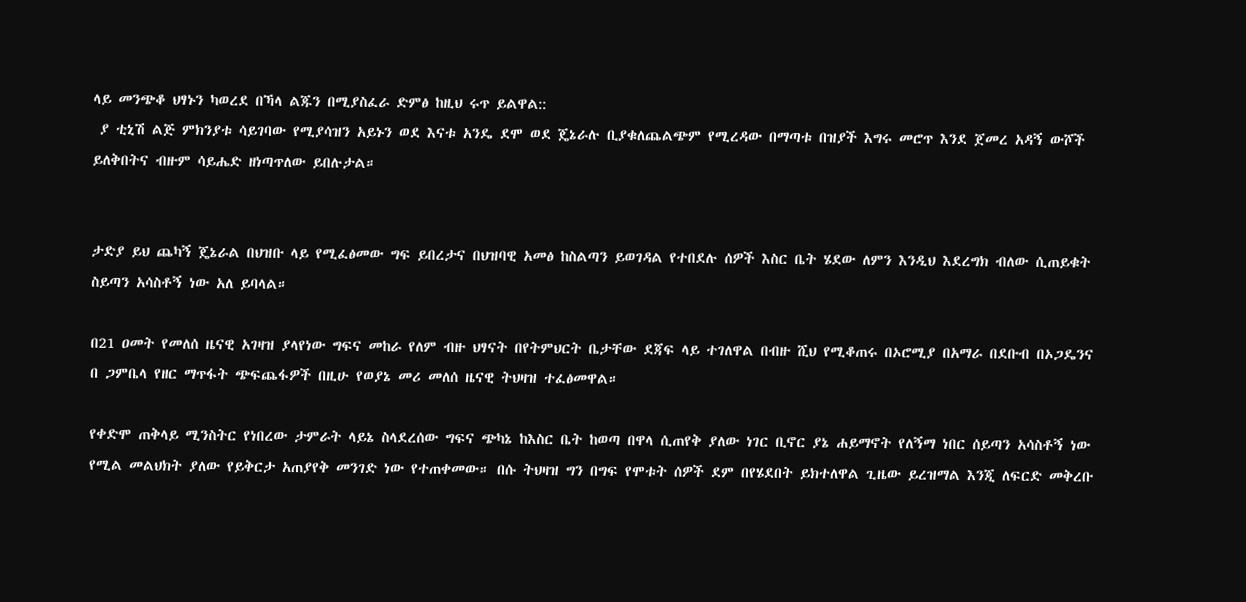ላይ መንጭቆ ህፃኑን ካወረደ በኻላ ልጁን በሚያስፈራ ድምፅ ከዚህ ሩጥ ይልዋል::
 ያ ቲኒሽ ልጅ ምክንያቱ ሳይገባው የሚያሳዝን አይኑን ወደ እናቱ አንዴ ደሞ ወደ ጄኔራሉ ቢያቁለጨልጭም የሚረዳው በማጣቱ በዝያች እግሩ መሮጥ እንደ ጀመረ አዳኝ ውሾች ይለቅበትና ብዙም ሳይሔድ ዘነጣጥለው ይበሉታል።


ታድያ ይህ ጨካኝ ጄኔራል በህዝቡ ላይ የሚፈፅመው ግፍ ይበረታና በህዝባዊ አመፅ ከስልጣን ይወገዳል የተበደሉ ሰዎች እስር ቤት ሄደው ለምን እንዲህ እደረግክ ብለው ሲጠይቁት ስይጣን አሳስቶኝ ነው አለ ይባላል።

በ21 ዐመት የመለሰ ዜናዊ አገዛዝ ያላየነው ግፍና መከራ የለም ብዙ ህፃናት በየትምህርት ቤታቸው ደጃፍ ላይ ተገለዋል በብዙ ሺህ የሚቆጠሩ በኦሮሚያ በአማራ በደቡብ በኦጋዴንና በ ጋምቤላ የዘር ማጥፋት ጭፍጨፋዎች በዚሁ የወያኔ መሪ መለሰ ዜናዊ ትህዛዝ ተፈፅመዋል።

የቀድሞ ጠቅላይ ሚንስትር የነበረው ታምራት ላይኔ ስላደረሰው ግፍና ጭካኔ ከእስር ቤት ከወጣ በዋላ ሲጠየቅ ያለው ነገር ቢኖር ያኔ ሐይማኖት የለኝማ ነበር ሰይጣን አሳስቶኝ ነው የሚል መልህክት ያለው የይቅርታ አጠያየቅ መንገድ ነው የተጠቀመው። በሱ ትህዛዝ ግን በግፍ የሞቱት ሰዎች ደም በየሄደበት ይክተለዋል ጊዜው ይረዝማል እንጂ ለፍርድ መቅረቡ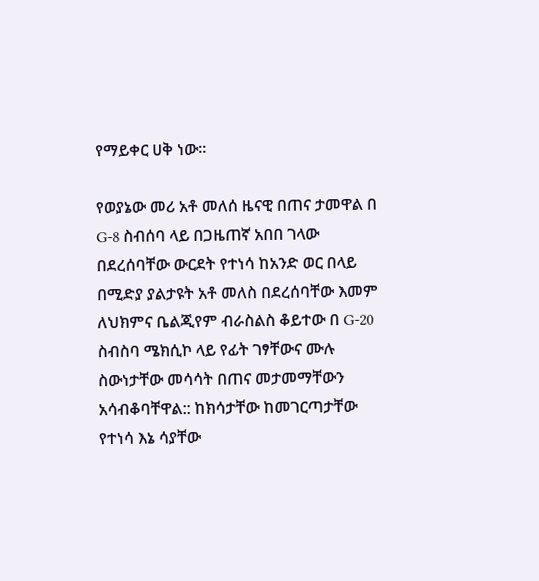የማይቀር ሀቅ ነው።

የወያኔው መሪ አቶ መለሰ ዜናዊ በጠና ታመዋል በ G-8 ስብሰባ ላይ በጋዜጠኛ አበበ ገላው በደረሰባቸው ውርደት የተነሳ ከአንድ ወር በላይ በሚድያ ያልታዩት አቶ መለስ በደረሰባቸው እመም ለህክምና ቤልጂየም ብራስልስ ቆይተው በ G-20 ስብስባ ሜክሲኮ ላይ የፊት ገፃቸውና ሙሉ ስውነታቸው መሳሳት በጠና መታመማቸውን አሳብቆባቸዋል:: ከክሳታቸው ከመገርጣታቸው የተነሳ እኔ ሳያቸው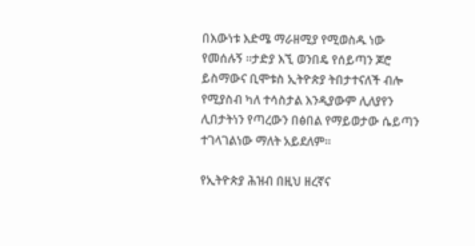በእውነቱ እድሜ ማራዘሚያ የሚወስዱ ነው የመሰሉኝ ።ታድያ እኚ ወንበዴ የሰይጣን ጆሮ ይስማውና ቢሞቱስ ኢትዮጵያ ትበታተናለች ብሎ የሚያስብ ካለ ተሳስታል እንዲያውም ሊለያየን ሊበታትነን የጣረውን በፅበል የማይወታው ሴይጣን ተገላገልነው ማለት አይደለም።

የኢትዮጵያ ሕዝብ በዚህ ዘረኛና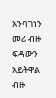አንባገነን መሪ ብዙ ፍዳውን አይትዋል ብዙ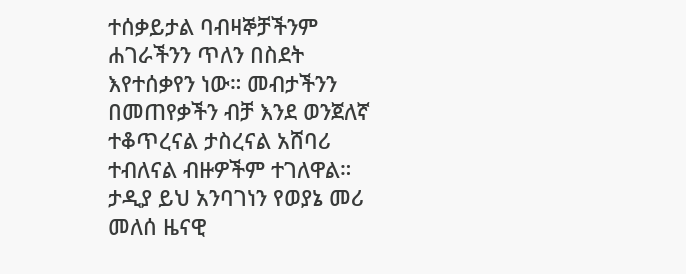ተሰቃይታል ባብዛኞቻችንም ሐገራችንን ጥለን በስደት እየተሰቃየን ነው። መብታችንን በመጠየቃችን ብቻ እንደ ወንጀለኛ ተቆጥረናል ታስረናል አሸባሪ ተብለናል ብዙዎችም ተገለዋል። ታዲያ ይህ አንባገነን የወያኔ መሪ መለሰ ዜናዊ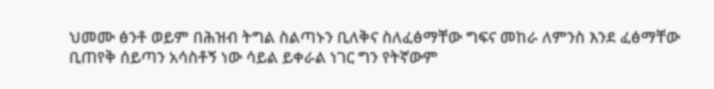ህመሙ ፅንቶ ወይም በሕዝብ ትግል ስልጣኑን ቢለቅና ስለፈፅማቸው ግፍና መከራ ለምንስ እንደ ፈፅማቸው ቢጠየቅ ሰይጣን አሳስቶኝ ነው ሳይል ይቀራል ነገር ግን የትኛውም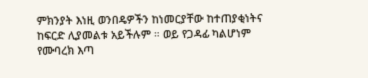ምክንያት እነዚ ወንበዴዎችን ከነመርያቸው ከተጠያቂነትና ከፍርድ ሊያመልቱ አይችሉም ። ወይ የጋዳፊ ካልሆነም የሙባረክ እጣ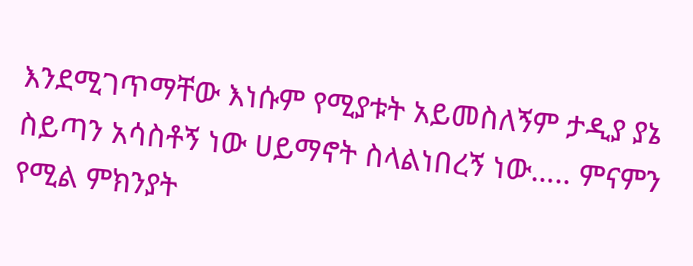እንደሚገጥማቸው እነሱም የሚያቱት አይመስለኝም ታዲያ ያኔ ስይጣን አሳስቶኝ ነው ሀይማኖት ስላልነበረኝ ነው….. ምናምን የሚል ምክንያት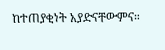ከተጠያቂነት አያድናቸውምና።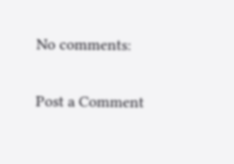No comments:

Post a Comment